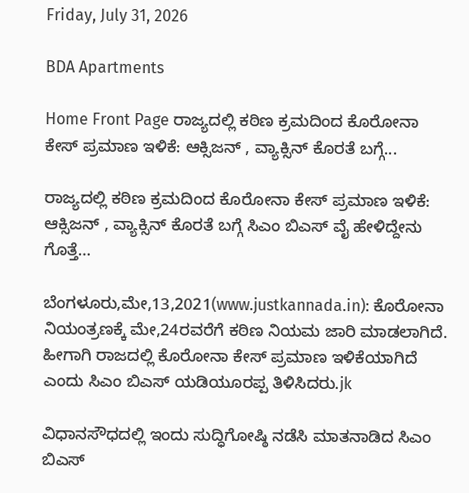Friday, July 31, 2026

BDA Apartments

Home Front Page ರಾಜ್ಯದಲ್ಲಿ ಕಠಿಣ ಕ್ರಮದಿಂದ ಕೊರೋನಾ ಕೇಸ್ ಪ್ರಮಾಣ ಇಳಿಕೆ: ಆಕ್ಸಿಜನ್ , ವ್ಯಾಕ್ಸಿನ್ ಕೊರತೆ ಬಗ್ಗೆ...

ರಾಜ್ಯದಲ್ಲಿ ಕಠಿಣ ಕ್ರಮದಿಂದ ಕೊರೋನಾ ಕೇಸ್ ಪ್ರಮಾಣ ಇಳಿಕೆ: ಆಕ್ಸಿಜನ್ , ವ್ಯಾಕ್ಸಿನ್ ಕೊರತೆ ಬಗ್ಗೆ ಸಿಎಂ ಬಿಎಸ್ ವೈ ಹೇಳಿದ್ದೇನು ಗೊತ್ತೆ…

ಬೆಂಗಳೂರು,ಮೇ,13,2021(www.justkannada.in): ಕೊರೋನಾ ನಿಯಂತ್ರಣಕ್ಕೆ ಮೇ,24ರವರೆಗೆ ಕಠಿಣ ನಿಯಮ ಜಾರಿ ಮಾಡಲಾಗಿದೆ. ಹೀಗಾಗಿ ರಾಜದಲ್ಲಿ ಕೊರೋನಾ ಕೇಸ್ ಪ್ರಮಾಣ ಇಳಿಕೆಯಾಗಿದೆ ಎಂದು ಸಿಎಂ ಬಿಎಸ್ ಯಡಿಯೂರಪ್ಪ ತಿಳಿಸಿದರು.jk

ವಿಧಾನಸೌಧದಲ್ಲಿ ಇಂದು ಸುದ್ಧಿಗೋಷ್ಠಿ ನಡೆಸಿ ಮಾತನಾಡಿದ ಸಿಎಂ ಬಿಎಸ್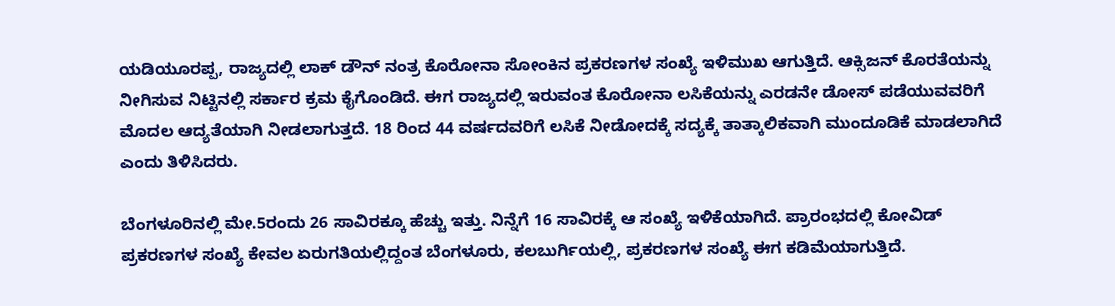ಯಡಿಯೂರಪ್ಪ, ರಾಜ್ಯದಲ್ಲಿ ಲಾಕ್ ಡೌನ್ ನಂತ್ರ ಕೊರೋನಾ ಸೋಂಕಿನ ಪ್ರಕರಣಗಳ ಸಂಖ್ಯೆ ಇಳಿಮುಖ ಆಗುತ್ತಿದೆ. ಆಕ್ಸಿಜನ್ ಕೊರತೆಯನ್ನು ನೀಗಿಸುವ ನಿಟ್ಟಿನಲ್ಲಿ ಸರ್ಕಾರ ಕ್ರಮ ಕೈಗೊಂಡಿದೆ. ಈಗ ರಾಜ್ಯದಲ್ಲಿ ಇರುವಂತ ಕೊರೋನಾ ಲಸಿಕೆಯನ್ನು ಎರಡನೇ ಡೋಸ್ ಪಡೆಯುವವರಿಗೆ ಮೊದಲ ಆದ್ಯತೆಯಾಗಿ ನೀಡಲಾಗುತ್ತದೆ. 18 ರಿಂದ 44 ವರ್ಷದವರಿಗೆ ಲಸಿಕೆ ನೀಡೋದಕ್ಕೆ ಸದ್ಯಕ್ಕೆ ತಾತ್ಕಾಲಿಕವಾಗಿ ಮುಂದೂಡಿಕೆ ಮಾಡಲಾಗಿದೆ ಎಂದು ತಿಳಿಸಿದರು.

ಬೆಂಗಳೂರಿನಲ್ಲಿ ಮೇ.5ರಂದು 26 ಸಾವಿರಕ್ಕೂ ಹೆಚ್ಚು ಇತ್ತು. ನಿನ್ನೆಗೆ 16 ಸಾವಿರಕ್ಕೆ ಆ ಸಂಖ್ಯೆ ಇಳಿಕೆಯಾಗಿದೆ. ಪ್ರಾರಂಭದಲ್ಲಿ ಕೋವಿಡ್ ಪ್ರಕರಣಗಳ ಸಂಖ್ಯೆ ಕೇವಲ ಏರುಗತಿಯಲ್ಲಿದ್ದಂತ ಬೆಂಗಳೂರು, ಕಲಬುರ್ಗಿಯಲ್ಲಿ, ಪ್ರಕರಣಗಳ ಸಂಖ್ಯೆ ಈಗ ಕಡಿಮೆಯಾಗುತ್ತಿದೆ.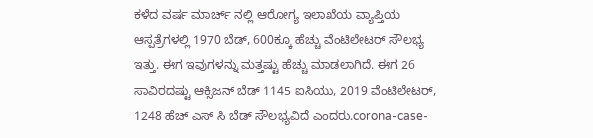ಕಳೆದ ವರ್ಷ ಮಾರ್ಚ್ ನಲ್ಲಿ ಆರೋಗ್ಯ ಇಲಾಖೆಯ ವ್ಯಾಪ್ತಿಯ ಆಸ್ಪತ್ರೆಗಳಲ್ಲಿ 1970 ಬೆಡ್, 600ಕ್ಕೂ ಹೆಚ್ಚು ವೆಂಟಿಲೇಟರ್ ಸೌಲಭ್ಯ ಇತ್ತು. ಈಗ ಇವುಗಳನ್ನು ಮತ್ತಷ್ಟು ಹೆಚ್ಚು ಮಾಡಲಾಗಿದೆ. ಈಗ 26 ಸಾವಿರದಷ್ಟು ಆಕ್ಸಿಜನ್ ಬೆಡ್ 1145 ಐಸಿಯು, 2019 ವೆಂಟಿಲೇಟರ್, 1248 ಹೆಚ್ ಎಸ್ ಸಿ ಬೆಡ್ ಸೌಲಭ್ಯವಿದೆ ಎಂದರು.corona-case-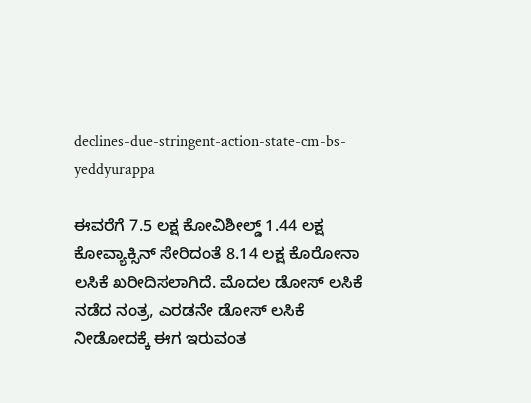declines-due-stringent-action-state-cm-bs-yeddyurappa

ಈವರೆಗೆ 7.5 ಲಕ್ಷ ಕೋವಿಶೀಲ್ಡ್ 1.44 ಲಕ್ಷ ಕೋವ್ಯಾಕ್ಸಿನ್ ಸೇರಿದಂತೆ 8.14 ಲಕ್ಷ ಕೊರೋನಾ ಲಸಿಕೆ ಖರೀದಿಸಲಾಗಿದೆ. ಮೊದಲ ಡೋಸ್ ಲಸಿಕೆ ನಡೆದ ನಂತ್ರ, ಎರಡನೇ ಡೋಸ್ ಲಸಿಕೆ ನೀಡೋದಕ್ಕೆ ಈಗ ಇರುವಂತ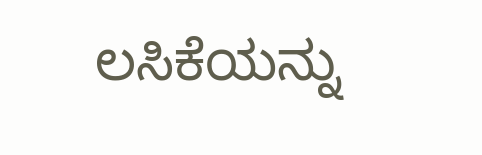ಲಸಿಕೆಯನ್ನು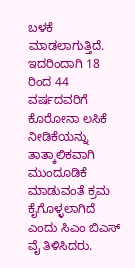ಬಳಕೆ ಮಾಡಲಾಗುತ್ತಿದೆ. ಇದರಿಂದಾಗಿ 18 ರಿಂದ 44 ವರ್ಷದವರಿಗೆ ಕೊರೋನಾ ಲಸಿಕೆ ನೀಡಿಕೆಯನ್ನು ತಾತ್ಕಾಲಿಕವಾಗಿ ಮುಂದೂಡಿಕೆ ಮಾಡುವಂತೆ ಕ್ರಮ ಕೈಗೊಳ್ಳಲಾಗಿದೆ ಎಂದು ಸಿಎಂ ಬಿಎಸ್ ವೈ ತಿಳಿಸಿದರು.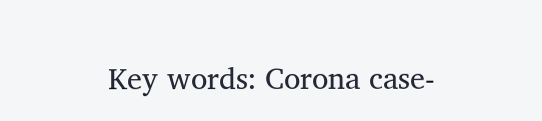Key words: Corona case-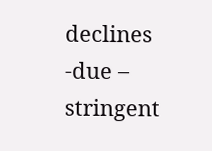declines -due – stringent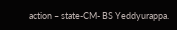action – state-CM- BS Yeddyurappa.